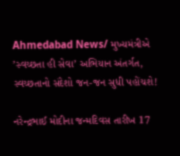Ahmedabad News/ મુખ્યમંત્રીએ ’સ્વચ્છતા હી સેવા’ અભિયાન અંતર્ગત, સ્વચ્છતાનો સંદેશો જન-જન સુધી પહોંચશે!

નરેન્દ્રભાઈ મોદીના જન્મદિવસ તારીખ 17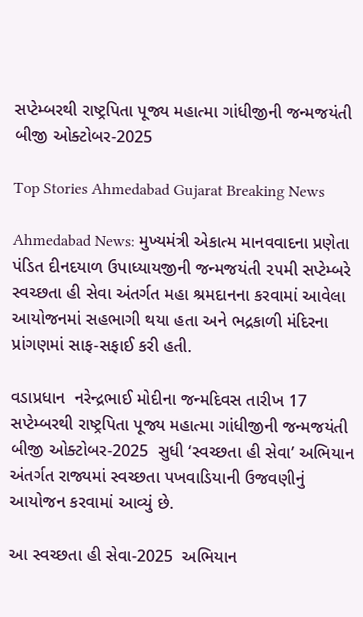સપ્ટેમ્બરથી રાષ્ટ્રપિતા પૂજ્ય મહાત્મા ગાંધીજીની જન્મજયંતી બીજી ઓક્ટોબર-2025

Top Stories Ahmedabad Gujarat Breaking News

Ahmedabad News: મુખ્યમંત્રી એકાત્મ માનવવાદના પ્રણેતા પંડિત દીનદયાળ ઉપાધ્યાયજીની જન્મજયંતી ૨૫મી સપ્ટેમ્બરે સ્વચ્છતા હી સેવા અંતર્ગત મહા શ્રમદાનના કરવામાં આવેલા આયોજનમાં સહભાગી થયા હતા અને ભદ્રકાળી મંદિરના પ્રાંગણમાં સાફ-સફાઈ કરી હતી.

વડાપ્રધાન  નરેન્દ્રભાઈ મોદીના જન્મદિવસ તારીખ 17  સપ્ટેમ્બરથી રાષ્ટ્રપિતા પૂજ્ય મહાત્મા ગાંધીજીની જન્મજયંતી બીજી ઓક્ટોબર-2025  સુધી ‘સ્વચ્છતા હી સેવા’ અભિયાન અંતર્ગત રાજ્યમાં સ્વચ્છતા પખવાડિયાની ઉજવણીનું આયોજન કરવામાં આવ્યું છે.

આ સ્વચ્છતા હી સેવા-2025  અભિયાન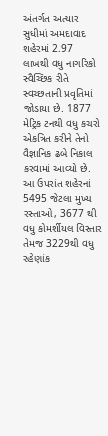અંતર્ગત અત્યાર સુધીમાં અમદાવાદ શહેરમાં 2.97  લાખથી વધુ નાગરિકો સ્વૈચ્છિક રીતે સ્વચ્છતાની પ્રવૃતિમાં જોડાયા છે. 1877  મેટ્રિક ટનથી વધુ કચરો એકત્રિત કરીને તેનો વૈજ્ઞાનિક ઢબે નિકાલ કરવામાં આવ્યો છે. આ ઉપરાંત શહેરનાં 5495 જેટલા મુખ્ય રસ્તાઓ, 3677 થી વધુ કોમર્શીયલ વિસ્તાર તેમજ 3229થી વધુ રહેણાંક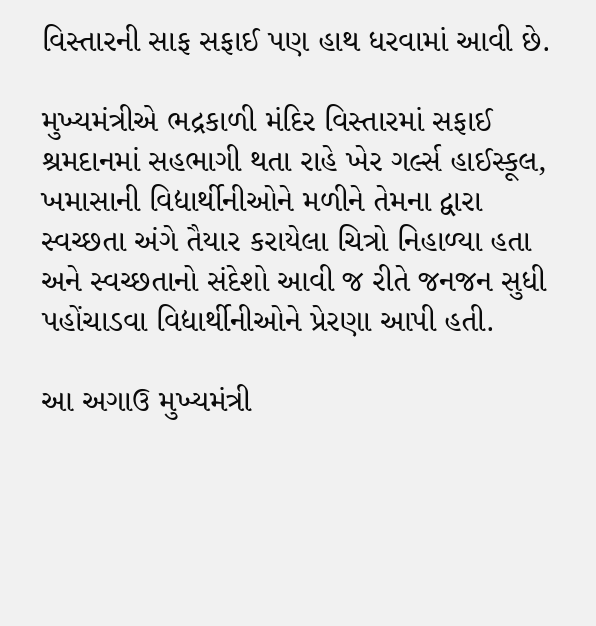વિસ્તારની સાફ સફાઈ પણ હાથ ધરવામાં આવી છે.

મુખ્યમંત્રીએ ભદ્રકાળી મંદિર વિસ્તારમાં સફાઈ શ્રમદાનમાં સહભાગી થતા રાહે ખેર ગર્લ્સ હાઈસ્કૂલ, ખમાસાની વિદ્યાર્થીનીઓને મળીને તેમના દ્વારા સ્વચ્છતા અંગે તૈયાર કરાયેલા ચિત્રો નિહાળ્યા હતા અને સ્વચ્છતાનો સંદેશો આવી જ રીતે જનજન સુધી પહોંચાડવા વિદ્યાર્થીનીઓને પ્રેરણા આપી હતી.

આ અગાઉ મુખ્યમંત્રી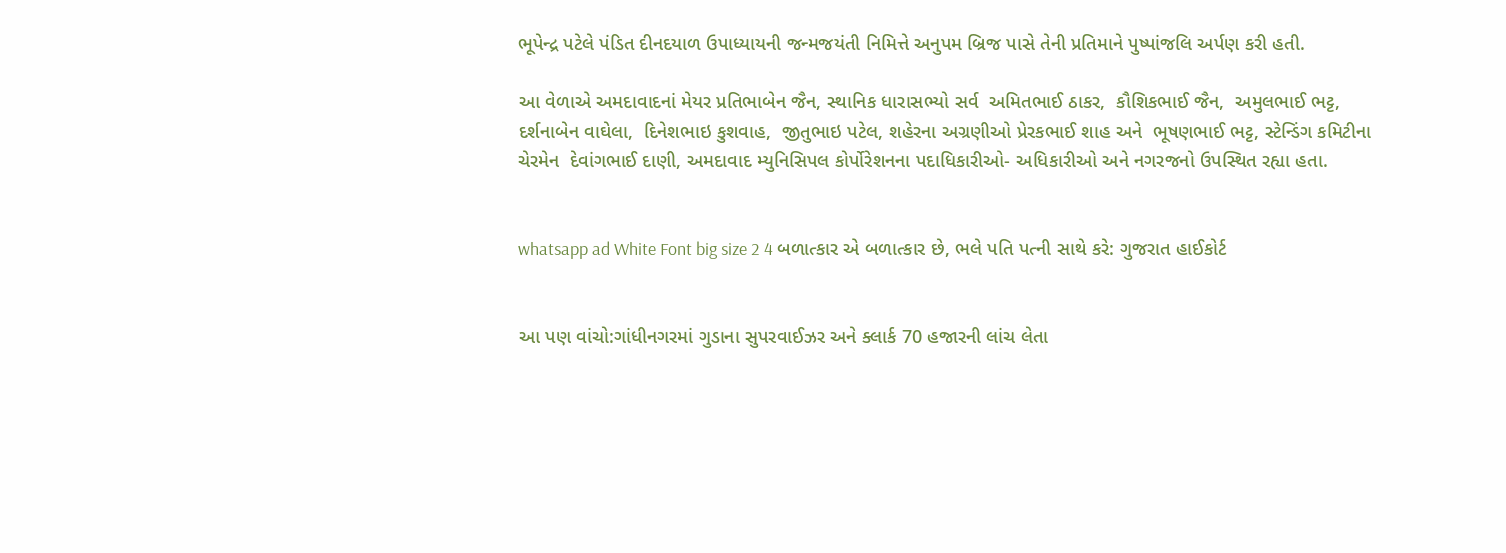ભૂપેન્દ્ર પટેલે પંડિત દીનદયાળ ઉપાધ્યાયની જન્મજયંતી નિમિત્તે અનુપમ બ્રિજ પાસે તેની પ્રતિમાને પુષ્પાંજલિ અર્પણ કરી હતી.

આ વેળાએ અમદાવાદનાં મેયર પ્રતિભાબેન જૈન, સ્થાનિક ધારાસભ્યો સર્વ  અમિતભાઈ ઠાકર,  કૌશિકભાઈ જૈન,  અમુલભાઈ ભટ્ટ,  દર્શનાબેન વાઘેલા,  દિનેશભાઇ કુશવાહ,  જીતુભાઇ પટેલ, શહેરના અગ્રણીઓ પ્રેરકભાઈ શાહ અને  ભૂષણભાઈ ભટ્ટ, સ્ટેન્ડિંગ કમિટીના ચેરમેન  દેવાંગભાઈ દાણી, અમદાવાદ મ્યુનિસિપલ કોર્પોરેશનના પદાધિકારીઓ- અધિકારીઓ અને નગરજનો ઉપસ્થિત રહ્યા હતા.


whatsapp ad White Font big size 2 4 બળાત્કાર એ બળાત્કાર છે, ભલે પતિ પત્ની સાથે કરે: ગુજરાત હાઈકોર્ટ


આ પણ વાંચો:ગાંધીનગરમાં ગુડાના સુપરવાઈઝર અને ક્લાર્ક 70 હજારની લાંચ લેતા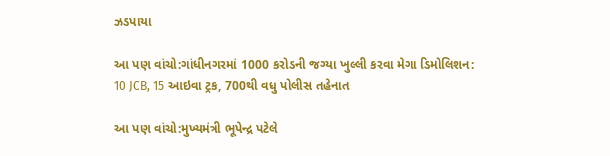ઝડપાયા

આ પણ વાંચો:ગાંધીનગરમાં 1000 કરોડની જગ્યા ખુલ્લી કરવા મેગા ડિમોલિશન: 10 JCB, 15 આઇવા ટ્રક, 700થી વધુ પોલીસ તહેનાત

આ પણ વાંચો:મુખ્યમંત્રી ભૂપેન્દ્ર પટેલે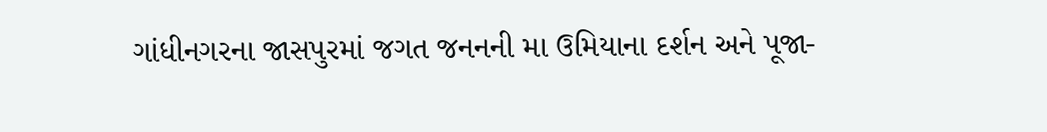ગાંધીનગરના જાસપુરમાં જગત જનનની મા ઉમિયાના દર્શન અને પૂજા-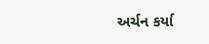અર્ચન કર્યા